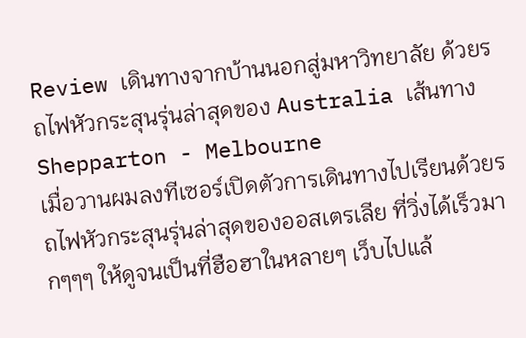Review เดินทางจากบ้านนอกสู่มหาวิทยาลัย ด้วยรถไฟหัวกระสุนรุ่นล่าสุดของ Australia เส้นทาง Shepparton - Melbourne
เมื่อวานผมลงทีเซอร์เปิดตัวการเดินทางไปเรียนด้วยรถไฟหัวกระสุนรุ่นล่าสุดของออสเตรเลีย ที่วิ่งได้เร็วมากๆๆๆ ให้ดูจนเป็นที่ฮือฮาในหลายๆ เว็บไปแล้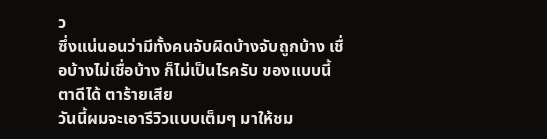ว
ซึ่งแน่นอนว่ามีทั้งคนจับผิดบ้างจับถูกบ้าง เชื่อบ้างไม่เชื่อบ้าง ก็ไม่เป็นไรครับ ของแบบนี้ ตาดีได้ ตาร้ายเสีย
วันนี้ผมจะเอารีวิวแบบเต็มๆ มาให้ชม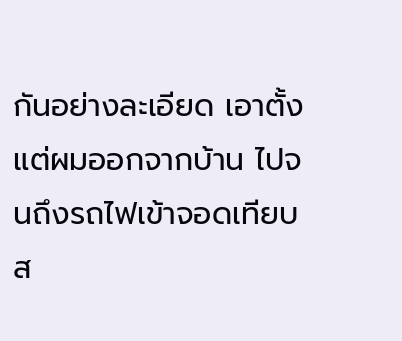กันอย่างละเอียด เอาตั้งแต่ผมออกจากบ้าน ไปจนถึงรถไฟเข้าจอดเทียบส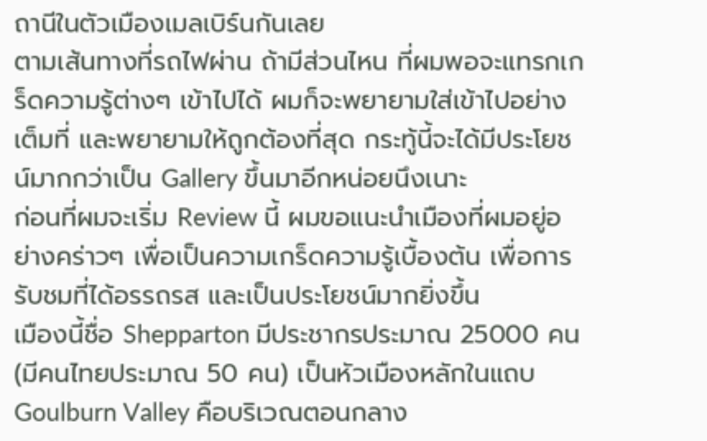ถานีในตัวเมืองเมลเบิร์นกันเลย
ตามเส้นทางที่รถไฟผ่าน ถ้ามีส่วนไหน ที่ผมพอจะแทรกเกร็ดความรู้ต่างๆ เข้าไปได้ ผมก็จะพยายามใส่เข้าไปอย่างเต็มที่ และพยายามให้ถูกต้องที่สุด กระทู้นี้จะได้มีประโยชน์มากกว่าเป็น Gallery ขึ้นมาอีกหน่อยนึงเนาะ
ก่อนที่ผมจะเริ่ม Review นี้ ผมขอแนะนำเมืองที่ผมอยู่อย่างคร่าวๆ เพื่อเป็นความเกร็ดความรู้เบื้องต้น เพื่อการรับชมที่ได้อรรถรส และเป็นประโยชน์มากยิ่งขึ้น
เมืองนี้ชื่อ Shepparton มีประชากรประมาณ 25000 คน (มีคนไทยประมาณ 50 คน) เป็นหัวเมืองหลักในแถบ Goulburn Valley คือบริเวณตอนกลาง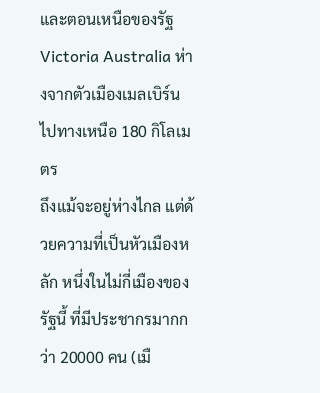และตอนเหนือของรัฐ Victoria Australia ห่างจากตัวเมืองเมลเบิร์นไปทางเหนือ 180 กิโลเมตร
ถึงแม้จะอยู่ห่างไกล แต่ด้วยความที่เป็นหัวเมืองหลัก หนึ่งในไม่กี่เมืองของรัฐนี้ ที่มีประชากรมากกว่า 20000 คน (เมื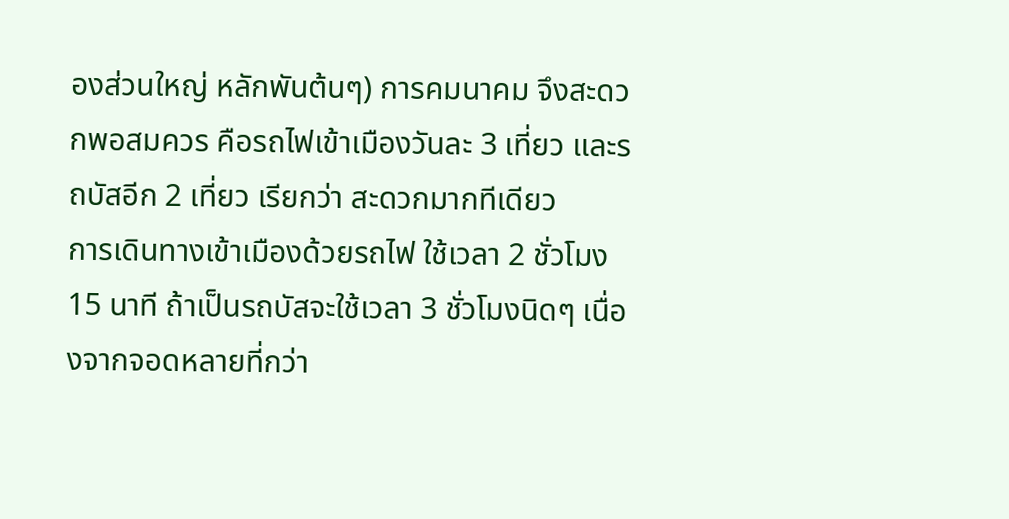องส่วนใหญ่ หลักพันต้นๆ) การคมนาคม จึงสะดวกพอสมควร คือรถไฟเข้าเมืองวันละ 3 เที่ยว และรถบัสอีก 2 เที่ยว เรียกว่า สะดวกมากทีเดียว
การเดินทางเข้าเมืองด้วยรถไฟ ใช้เวลา 2 ชั่วโมง 15 นาที ถ้าเป็นรถบัสจะใช้เวลา 3 ชั่วโมงนิดๆ เนื่องจากจอดหลายที่กว่า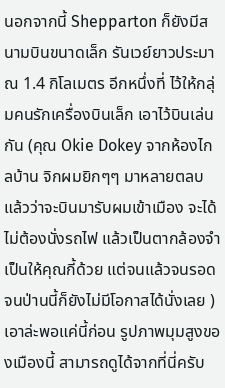นอกจากนี้ Shepparton ก็ยังมีสนามบินขนาดเล็ก รันเวย์ยาวประมาณ 1.4 กิโลเมตร อีกหนึ่งที่ ไว้ให้กลุ่มคนรักเครื่องบินเล็ก เอาไว้บินเล่นกัน (คุณ Okie Dokey จากห้องไกลบ้าน จิกผมยิกๆๆ มาหลายตลบแล้วว่าจะบินมารับผมเข้าเมือง จะได้ไม่ต้องนั่งรถไฟ แล้วเป็นตากล้องจำเป็นให้คุณกี้ด้วย แต่จนแล้วจนรอด จนป่านนี้ก็ยังไม่มีโอกาสได้นั่งเลย )
เอาล่ะพอแค่นี้ก่อน รูปภาพมุมสูงของเมืองนี้ สามารถดูได้จากที่นี่ครับ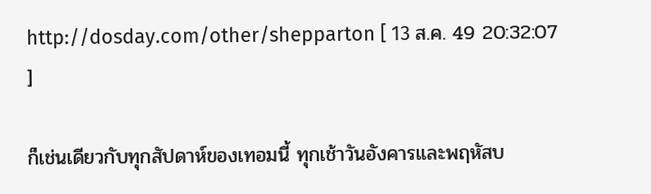http://dosday.com/other/shepparton [ 13 ส.ค. 49 20:32:07 ]

ก็เช่นเดียวกับทุกสัปดาห์ของเทอมนี้ ทุกเช้าวันอังคารและพฤหัสบ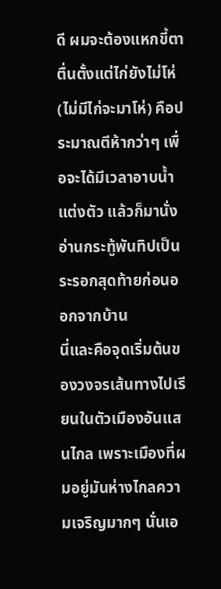ดี ผมจะต้องแหกขี้ตาตื่นตั้งแต่ไก่ยังไม่โห่ (ไม่มีไก่จะมาโห่) คือประมาณตีห้ากว่าๆ เพื่อจะได้มีเวลาอาบน้ำแต่งตัว แล้วก็มานั่งอ่านกระทู้พันทิปเป็นระรอกสุดท้ายก่อนออกจากบ้าน
นี่และคือจุดเริ่มต้นของวงจรเส้นทางไปเรียนในตัวเมืองอันแสนไกล เพราะเมืองที่ผมอยู่มันห่างไกลความเจริญมากๆ นั่นเอ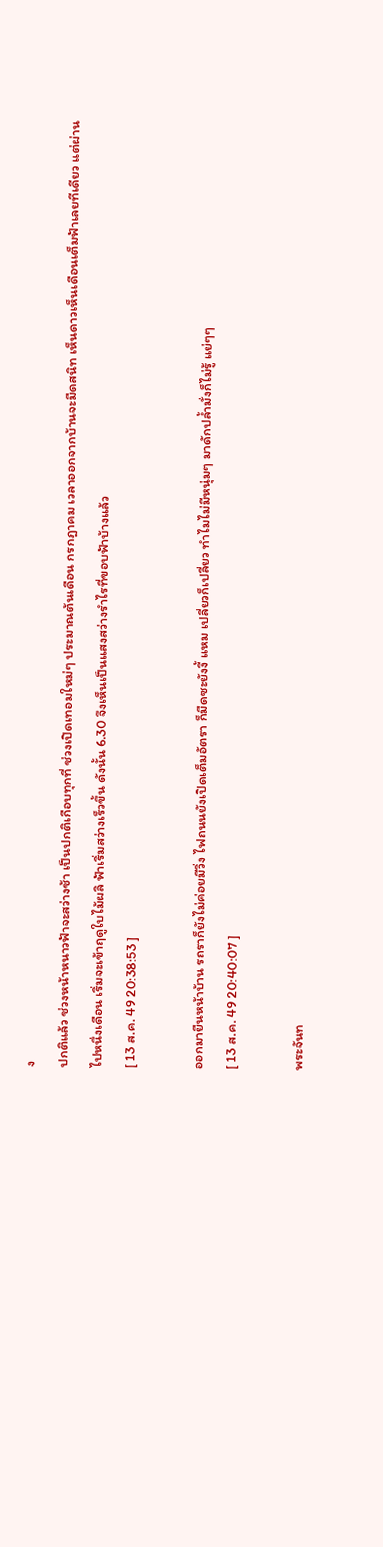ง
ปกติแล้ว ช่วงหน้าหนาวฟ้าจะสว่างช้า เป็นปกติเกือบทุกที่ ช่วงเปิดเทอมใหม่ๆ ประมาณต้นเดือน กรกฎาคม เวลาออกจากบ้านจะมืดสนิท เห็นดาวเห็นเดือนเต็มฟ้าเลยทีเดียว แต่ผ่านไปหนึ่งเดือน เริ่มจะเข้าฤดูใบไม้ผลิ ฟ้าเริ่มสว่างเร็วขึ้น ดังนั้น 6.30 จึงเห็นเป็นแสงสว่างรำไรที่ขอบฟ้าบ้างแล้ว
[ 13 ส.ค. 49 20:38:53 ]

ออกมายืนหน้าบ้าน รถราก็ยังไม่ค่อยมีวิ่ง ไฟถนนยังเปิดเต็มอัตรา ก็มืดซะยังงี้ แหม เปลี่ยวก็เปลี่ยว ทำไมไม่มีหนุ่มๆ มาดักปล้ำมั่งก็ไม่รู้ แย่ๆๆ
[ 13 ส.ค. 49 20:40:07 ]

พระจันท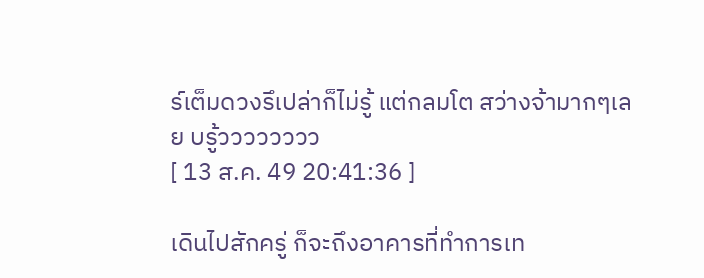ร์เต็มดวงรึเปล่าก็ไม่รู้ แต่กลมโต สว่างจ้ามากๆเลย บรู้วววววววว
[ 13 ส.ค. 49 20:41:36 ]

เดินไปสักครู่ ก็จะถึงอาคารที่ทำการเท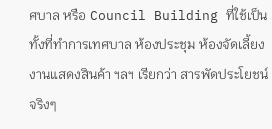ศบาล หรือ Council Building ที่ใช้เป็นทั้งที่ทำการเทศบาล ห้องประชุม ห้องจัดเลี้ยง งานแสดงสินค้า ฯลฯ เรียกว่า สารพัดประโยชน์จริงๆ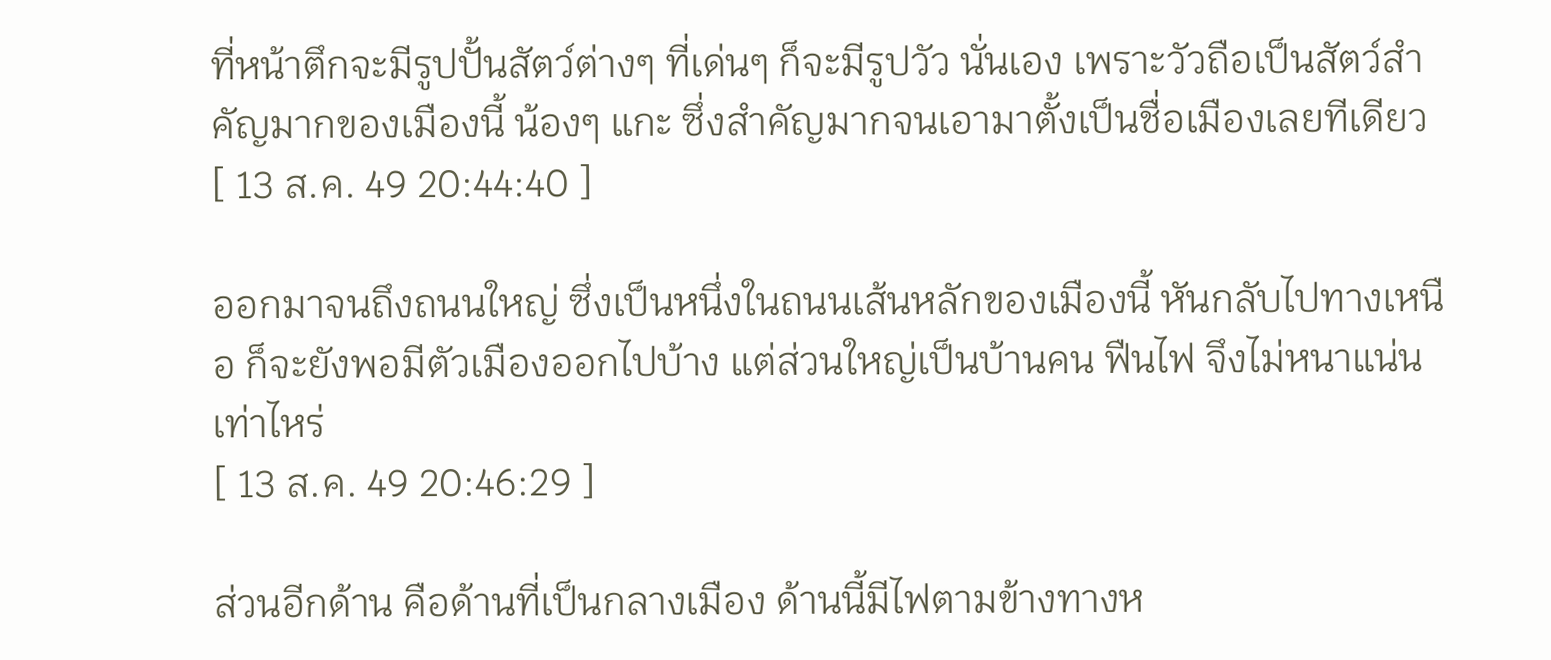ที่หน้าตึกจะมีรูปปั้นสัตว์ต่างๆ ที่เด่นๆ ก็จะมีรูปวัว นั่นเอง เพราะวัวถือเป็นสัตว์สำคัญมากของเมืองนี้ น้องๆ แกะ ซึ่งสำคัญมากจนเอามาตั้งเป็นชื่อเมืองเลยทีเดียว
[ 13 ส.ค. 49 20:44:40 ]

ออกมาจนถึงถนนใหญ่ ซึ่งเป็นหนึ่งในถนนเส้นหลักของเมืองนี้ หันกลับไปทางเหนือ ก็จะยังพอมีตัวเมืองออกไปบ้าง แต่ส่วนใหญ่เป็นบ้านคน ฟืนไฟ จึงไม่หนาแน่นเท่าไหร่
[ 13 ส.ค. 49 20:46:29 ]

ส่วนอีกด้าน คือด้านที่เป็นกลางเมือง ด้านนี้มีไฟตามข้างทางห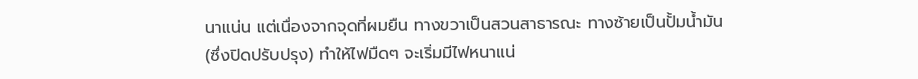นาแน่น แต่เนื่องจากจุดที่ผมยืน ทางขวาเป็นสวนสาธารณะ ทางซ้ายเป็นปั้มน้ำมัน (ซึ่งปิดปรับปรุง) ทำให้ไฟมืดๆ จะเริ่มมีไฟหนาแน่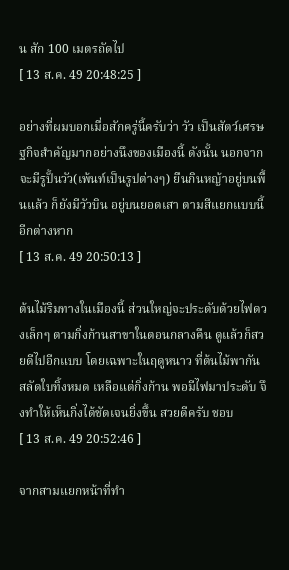น สัก 100 เมตรถัดไป
[ 13 ส.ค. 49 20:48:25 ]

อย่างที่ผมบอกเมื่อสักครู่นี้ครับว่า วัว เป็นสัตว์เศรษฐกิจสำคัญมากอย่างนึงของเมืองนี้ ดังนั้น นอกจากจะมีรูปั้นวัว(เพ้นท์เป็นรูปต่างๆ) ยืนกินหญ้าอยู่บนพื้นแล้ว ก็ยังมีวัวบิน อยู่บนยอดเสา ตามสีแยกแบบนี้อีกต่างหาก
[ 13 ส.ค. 49 20:50:13 ]

ต้นไม้ริมทางในเมืองนี้ ส่วนใหญ่จะประดับด้วยไฟดวงเล็กๆ ตามกิ่งก้านสาขาในตอนกลางคืน ดูแล้วก็สวยดีไปอีกแบบ โดยเฉพาะในฤดูหนาว ที่ต้นไม้พากันสลัดใบทิ้งหมด เหลือแต่กิ่งก้าน พอมีไฟมาประดับ จึงทำให้เห็นกิ่งได้ชัดเจนยิ่งขึ้น สวยดีครับ ชอบ
[ 13 ส.ค. 49 20:52:46 ]

จากสามแยกหน้าที่ทำ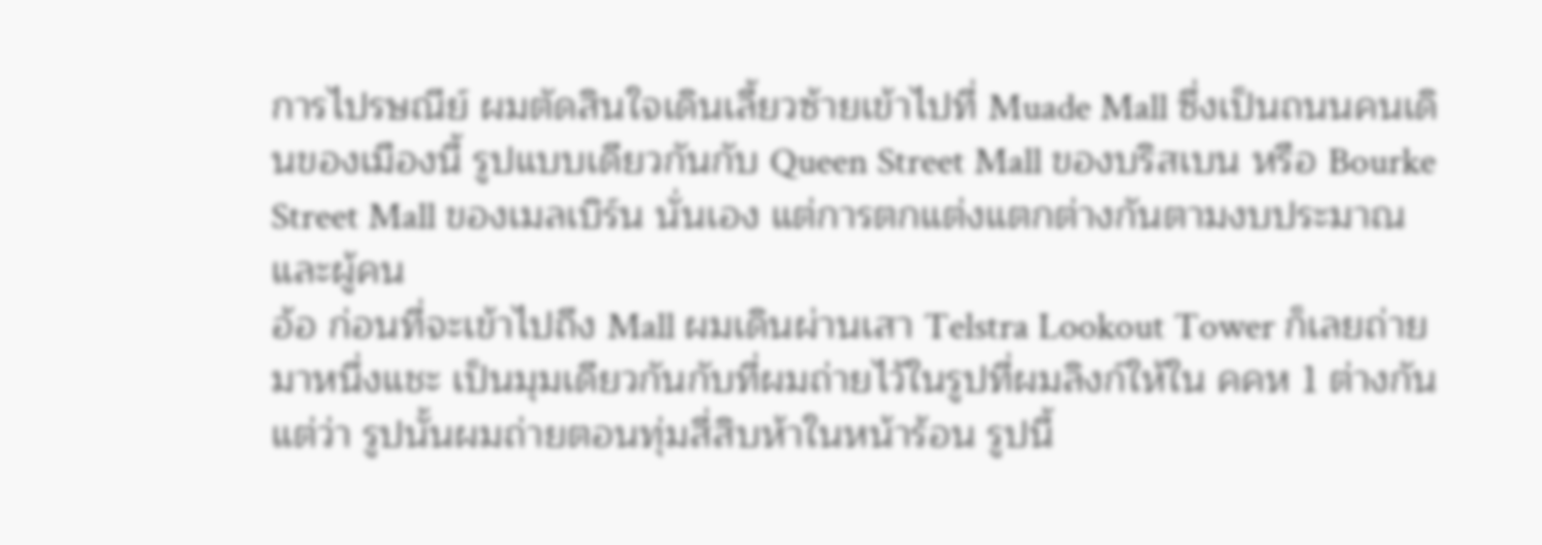การไปรษณีย์ ผมตัดสินใจเดินเลี้ยวซ้ายเข้าไปที่ Muade Mall ซึ่งเป็นถนนคนเดินของเมืองนี้ รูปแบบเดียวกันกับ Queen Street Mall ของบริสเบน หรือ Bourke Street Mall ของเมลเบิร์น นั่นเอง แต่การตกแต่งแตกต่างกันตามงบประมาณ และผู้คน
อ้อ ก่อนที่จะเข้าไปถึง Mall ผมเดินผ่านเสา Telstra Lookout Tower ก็เลยถ่ายมาหนึ่งแชะ เป็นมุมเดียวกันกับที่ผมถ่ายไว้ในรูปที่ผมลิงก์ให้ใน คคห 1 ต่างกันแต่ว่า รูปนั้นผมถ่ายตอนทุ่มสี่สิบห้าในหน้าร้อน รูปนี้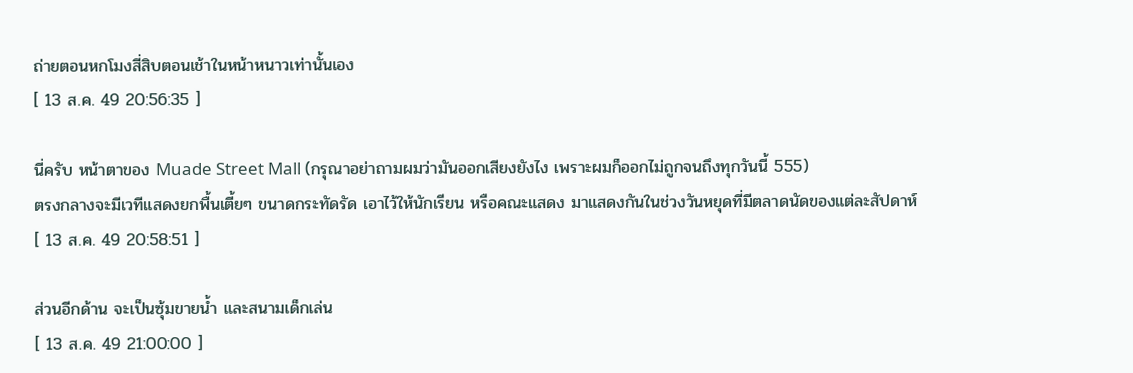ถ่ายตอนหกโมงสี่สิบตอนเช้าในหน้าหนาวเท่านั้นเอง
[ 13 ส.ค. 49 20:56:35 ]

นี่ครับ หน้าตาของ Muade Street Mall (กรุณาอย่าถามผมว่ามันออกเสียงยังไง เพราะผมก็ออกไม่ถูกจนถึงทุกวันนี้ 555)
ตรงกลางจะมีเวทีแสดงยกพื้นเตี้ยๆ ขนาดกระทัดรัด เอาไว้ให้นักเรียน หรือคณะแสดง มาแสดงกันในช่วงวันหยุดที่มีตลาดนัดของแต่ละสัปดาห์
[ 13 ส.ค. 49 20:58:51 ]

ส่วนอีกด้าน จะเป็นซุ้มขายน้ำ และสนามเด็กเล่น
[ 13 ส.ค. 49 21:00:00 ]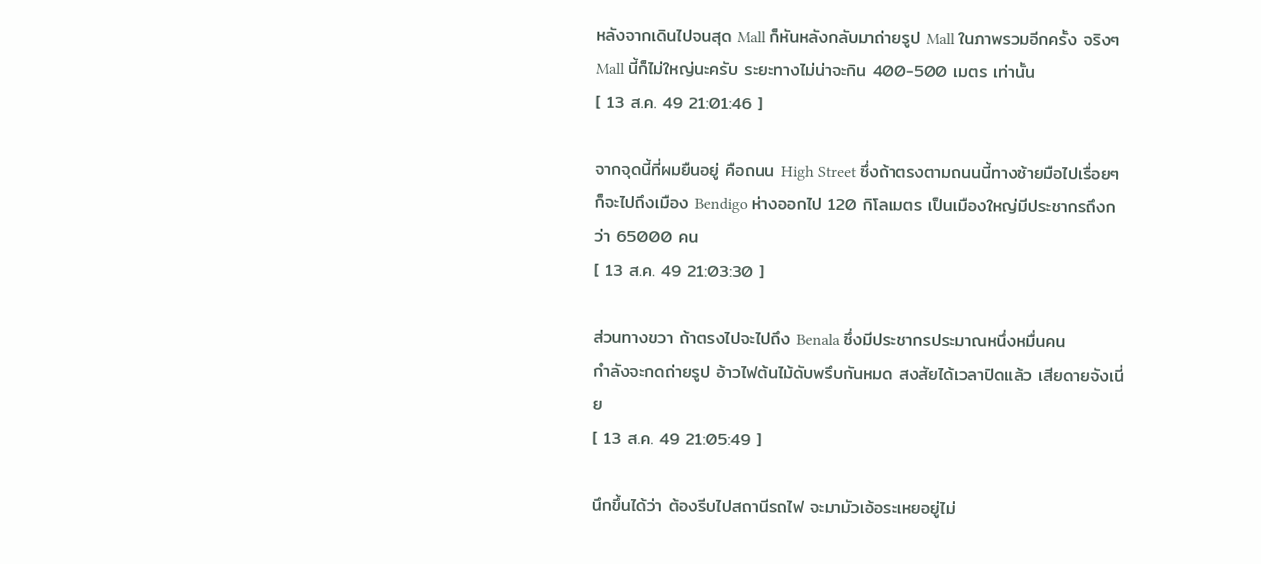หลังจากเดินไปจนสุด Mall ก็หันหลังกลับมาถ่ายรูป Mall ในภาพรวมอีกครั้ง จริงๆ Mall นี้ก็ไม่ใหญ่นะครับ ระยะทางไม่น่าจะกิน 400-500 เมตร เท่านั้น
[ 13 ส.ค. 49 21:01:46 ]

จากจุดนี้ที่ผมยืนอยู่ คือถนน High Street ซึ่งถ้าตรงตามถนนนี้ทางซ้ายมือไปเรื่อยๆ ก็จะไปถึงเมือง Bendigo ห่างออกไป 120 กิโลเมตร เป็นเมืองใหญ่มีประชากรถึงกว่า 65000 คน
[ 13 ส.ค. 49 21:03:30 ]

ส่วนทางขวา ถ้าตรงไปจะไปถึง Benala ซึ่งมีประชากรประมาณหนึ่งหมื่นคน
กำลังจะกดถ่ายรูป อ้าวไฟต้นไม้ดับพรึบกันหมด สงสัยได้เวลาปิดแล้ว เสียดายจังเนี่ย
[ 13 ส.ค. 49 21:05:49 ]

นึกขึ้นได้ว่า ต้องรีบไปสถานีรถไฟ จะมามัวเอ้อระเหยอยู่ไม่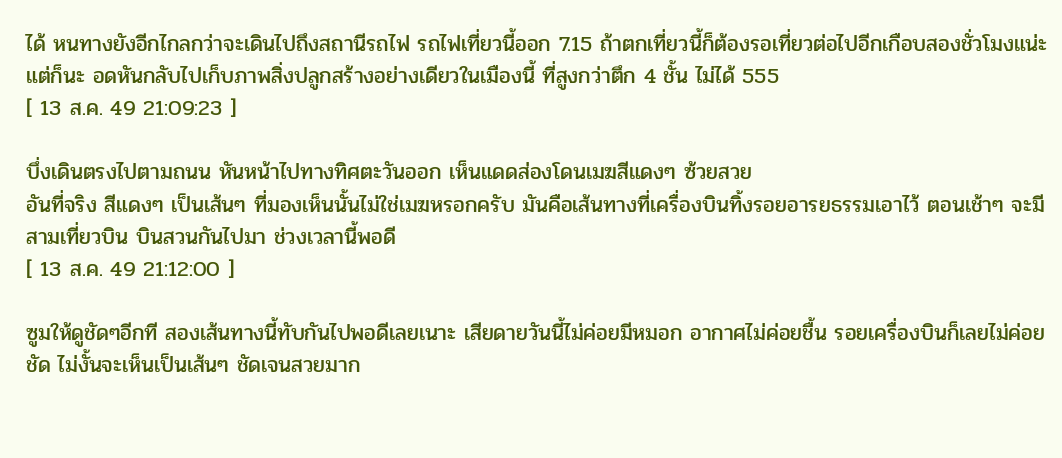ได้ หนทางยังอีกไกลกว่าจะเดินไปถึงสถานีรถไฟ รถไฟเที่ยวนี้ออก 7.15 ถ้าตกเที่ยวนี้ก็ต้องรอเที่ยวต่อไปอีกเกือบสองชั่วโมงแน่ะ
แต่ก็นะ อดหันกลับไปเก็บภาพสิ่งปลูกสร้างอย่างเดียวในเมืองนี้ ที่สูงกว่าตึก 4 ชั้น ไม่ได้ 555
[ 13 ส.ค. 49 21:09:23 ]

บึ่งเดินตรงไปตามถนน หันหน้าไปทางทิศตะวันออก เห็นแดดส่องโดนเมฆสีแดงๆ ซ้วยสวย
อันที่จริง สีแดงๆ เป็นเส้นๆ ที่มองเห็นนั้นไม่ใช่เมฆหรอกครับ มันคือเส้นทางที่เครื่องบินทิ้งรอยอารยธรรมเอาไว้ ตอนเช้าๆ จะมีสามเที่ยวบิน บินสวนกันไปมา ช่วงเวลานี้พอดี
[ 13 ส.ค. 49 21:12:00 ]

ซูมให้ดูชัดๆอีกที สองเส้นทางนี้ทับกันไปพอดีเลยเนาะ เสียดายวันนี้ไม่ค่อยมีหมอก อากาศไม่ค่อยชื้น รอยเครื่องบินก็เลยไม่ค่อยชัด ไม่งั้นจะเห็นเป็นเส้นๆ ชัดเจนสวยมาก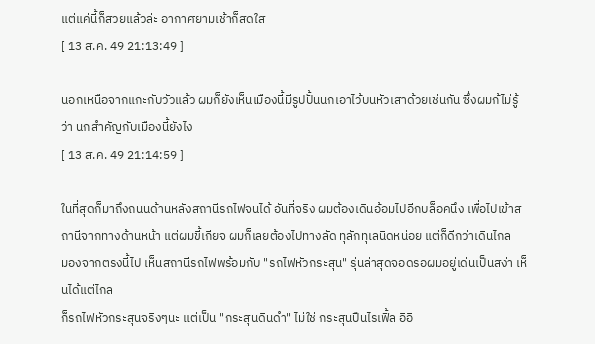แต่แค่นี้ก็สวยแล้วล่ะ อากาศยามเช้าก็สดใส
[ 13 ส.ค. 49 21:13:49 ]

นอกเหนือจากแกะกับวัวแล้ว ผมก็ยังเห็นเมืองนี้มีรูปปั้นนกเอาไว้บนหัวเสาด้วยเช่นกัน ซึ่งผมก้ไม่รู้ว่า นกสำคัญกับเมืองนี้ยังไง
[ 13 ส.ค. 49 21:14:59 ]

ในที่สุดก็มาถึงถนนด้านหลังสถานีรถไฟจนได้ อันที่จริง ผมต้องเดินอ้อมไปอีกบล็อคนึง เพื่อไปเข้าสถานีจากทางด้านหน้า แต่ผมขี้เกียจ ผมก็เลยต้องไปทางลัด ทุลักทุเลนิดหน่อย แต่ก็ดีกว่าเดินไกล
มองจากตรงนี้ไป เห็นสถานีรถไฟพร้อมกับ "รถไฟหัวกระสุน" รุ่นล่าสุดจอดรอผมอยู่เด่นเป็นสง่า เห็นได้แต่ไกล
ก็รถไฟหัวกระสุนจริงๆนะ แต่เป็น "กระสุนดินดำ" ไม่ใช่ กระสุนปืนไรเฟิ้ล อิอิ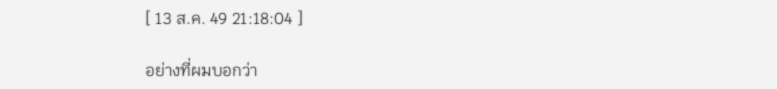[ 13 ส.ค. 49 21:18:04 ]

อย่างที่ผมบอกว่า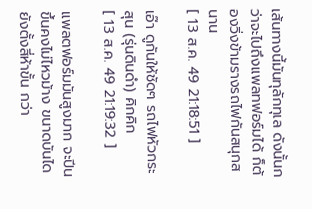เส้นทางนี้มันทุลักทุเล ดังนั้นกว่าจะไปถึงแพลทฟอร์มได้ ก็ต้องวิ่งข้ามรางรถไฟกันสนุกสนาน
[ 13 ส.ค. 49 21:18:51 ]

เอ๊า ดูกันให้ชัดๆ รถไฟหัวกระสุน (รุ่นดินดำ) คิกคิก
[ 13 ส.ค. 49 21:19:32 ]

แพลตฟอร์มมันสูงมาก จะปีนขึ้นคงไม่ไหวม้าง ขนาดบันไดยังตั้งสี่ห้าขั้น กว่า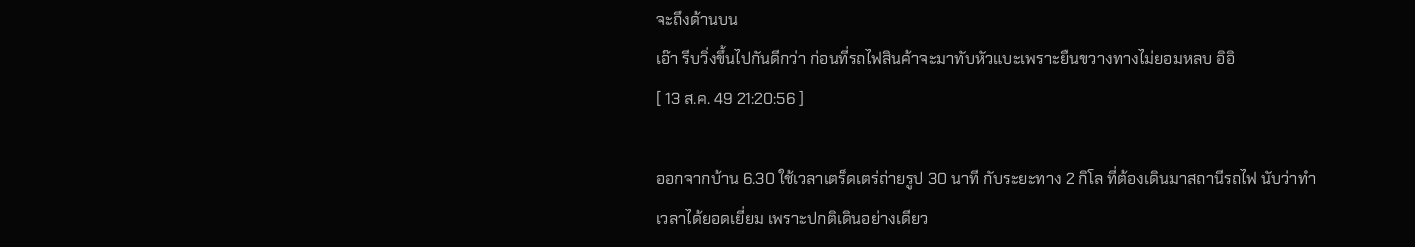จะถึงด้านบน
เอ๊า รีบวิ่งขึ้นไปกันดีกว่า ก่อนที่รถไฟสินค้าจะมาทับหัวแบะเพราะยืนขวางทางไม่ยอมหลบ อิอิ
[ 13 ส.ค. 49 21:20:56 ]

ออกจากบ้าน 6.30 ใช้เวลาเตร็ดเตร่ถ่ายรูป 30 นาที กับระยะทาง 2 กิโล ที่ต้องเดินมาสถานีรถไฟ นับว่าทำเวลาได้ยอดเยี่ยม เพราะปกติเดินอย่างเดียว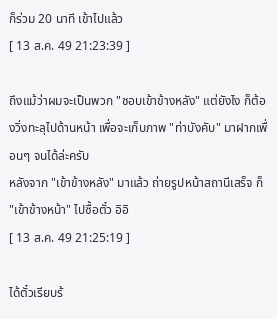ก็ร่วม 20 นาที เข้าไปแล้ว
[ 13 ส.ค. 49 21:23:39 ]

ถึงแม้ว่าผมจะเป็นพวก "ชอบเข้าข้างหลัง" แต่ยังไง ก็ต้องวิ่งทะลุไปด้านหน้า เพื่อจะเก็บภาพ "ท่าบังคับ" มาฝากเพื่อนๆ จนได้ล่ะครับ
หลังจาก "เข้าข้างหลัง" มาแล้ว ถ่ายรูปหน้าสถานีเสร็จ ก็ "เข้าข้างหน้า" ไปซื้อตั๋ว อิอิ
[ 13 ส.ค. 49 21:25:19 ]

ได้ตั๋วเรียบร้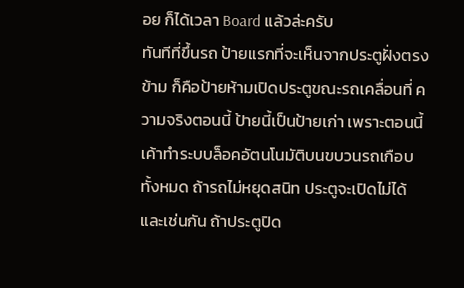อย ก็ได้เวลา Board แล้วล่ะครับ
ทันทีที่ขึ้นรถ ป้ายแรกที่จะเห็นจากประตูฝั่งตรงข้าม ก็คือป้ายห้ามเปิดประตูขณะรถเคลื่อนที่ ความจริงตอนนี้ ป้ายนี้เป็นป้ายเก่า เพราะตอนนี้เค้าทำระบบล็อคอัตนโนมัติบนขบวนรถเกือบทั้งหมด ถ้ารถไม่หยุดสนิท ประตูจะเปิดไม่ได้ และเช่นกัน ถ้าประตูปิด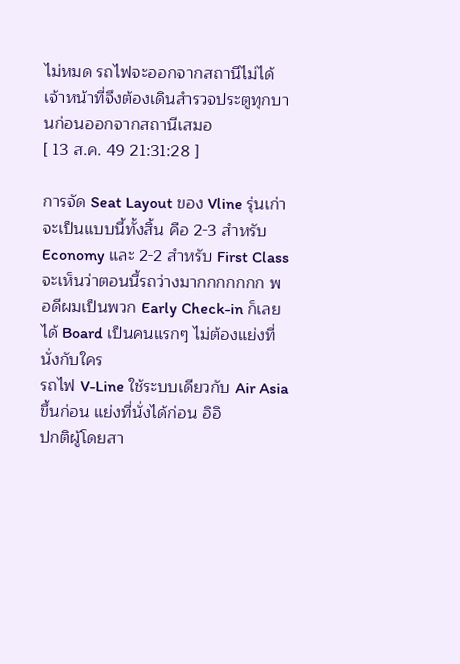ไม่หมด รถไฟจะออกจากสถานีไม่ได้ เจ้าหน้าที่จึงต้องเดินสำรวจประตูทุกบานก่อนออกจากสถานีเสมอ
[ 13 ส.ค. 49 21:31:28 ]

การจัด Seat Layout ของ Vline รุ่นเก่า จะเป็นแบบนี้ทั้งสิ้น คือ 2-3 สำหรับ Economy และ 2-2 สำหรับ First Class
จะเห็นว่าตอนนี้รถว่างมากกกกกกก พอดีผมเป็นพวก Early Check-in ก็เลยได้ Board เป็นคนแรกๆ ไม่ต้องแย่งที่นั่งกับใคร
รถไฟ V-Line ใช้ระบบเดียวกับ Air Asia ขึ้นก่อน แย่งที่นั่งได้ก่อน อิอิ
ปกติผู้โดยสา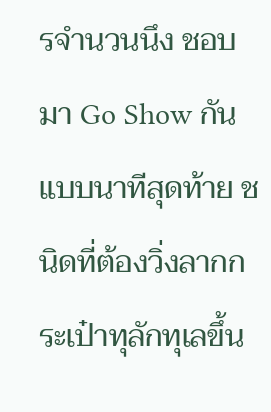รจำนวนนึง ชอบมา Go Show กันแบบนาทีสุดท้าย ชนิดที่ต้องวิ่งลากกระเป๋าทุลักทุเลขึ้น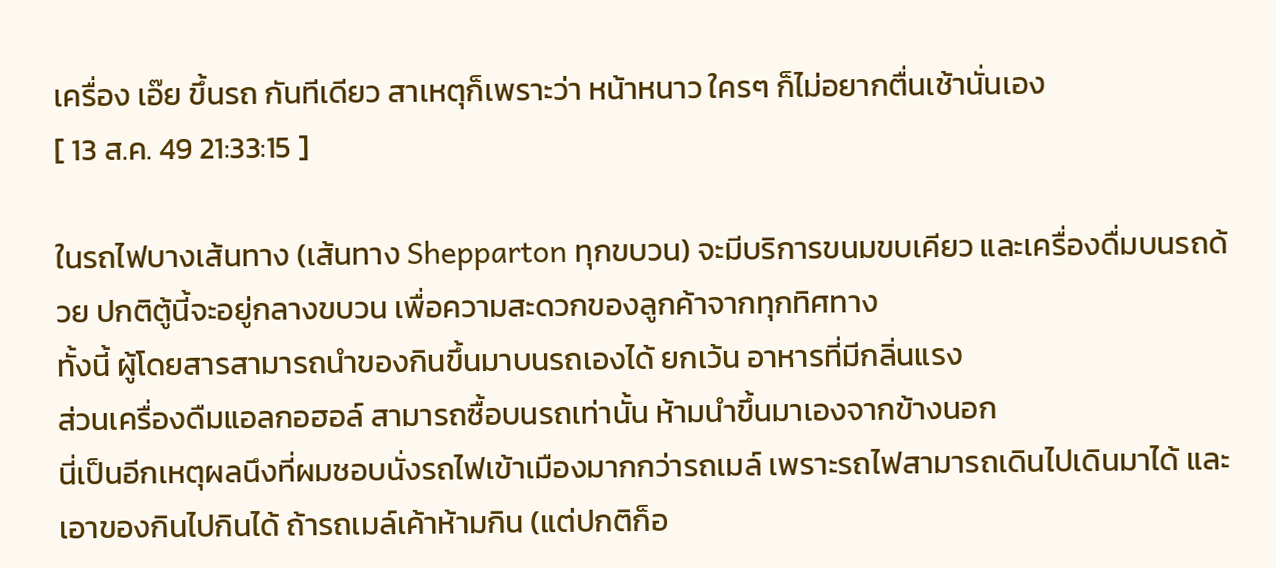เครื่อง เอ๊ย ขึ้นรถ กันทีเดียว สาเหตุก็เพราะว่า หน้าหนาว ใครๆ ก็ไม่อยากตื่นเช้านั่นเอง
[ 13 ส.ค. 49 21:33:15 ]

ในรถไฟบางเส้นทาง (เส้นทาง Shepparton ทุกขบวน) จะมีบริการขนมขบเคียว และเครื่องดื่มบนรถด้วย ปกติตู้นี้จะอยู่กลางขบวน เพื่อความสะดวกของลูกค้าจากทุกทิศทาง
ทั้งนี้ ผู้โดยสารสามารถนำของกินขึ้นมาบนรถเองได้ ยกเว้น อาหารที่มีกลิ่นแรง
ส่วนเครื่องดืมแอลกอฮอล์ สามารถซื้อบนรถเท่านั้น ห้ามนำขึ้นมาเองจากข้างนอก
นี่เป็นอีกเหตุผลนึงที่ผมชอบนั่งรถไฟเข้าเมืองมากกว่ารถเมล์ เพราะรถไฟสามารถเดินไปเดินมาได้ และเอาของกินไปกินได้ ถ้ารถเมล์เค้าห้ามกิน (แต่ปกติก็อ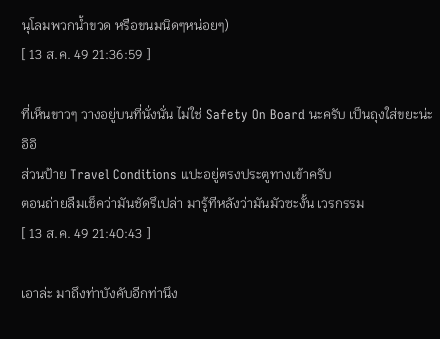นุโลมพวกน้ำขวด หรือขนมนิดๆหน่อยๆ)
[ 13 ส.ค. 49 21:36:59 ]

ที่เห็นขาวๆ วางอยู่บนที่นั่งนั่น ไม่ใช่ Safety On Board นะครับ เป็นถุงใส่ขยะน่ะ อิอิ
ส่วนป้าย Travel Conditions แปะอยู่ตรงประตูทางเข้าครับ
ตอนถ่ายลืมเช็คว่ามันชัดรึเปล่า มารู้ทีหลังว่ามันมัวซะงั้น เวรกรรม
[ 13 ส.ค. 49 21:40:43 ]

เอาล่ะ มาถึงท่าบังคับอีกท่านึง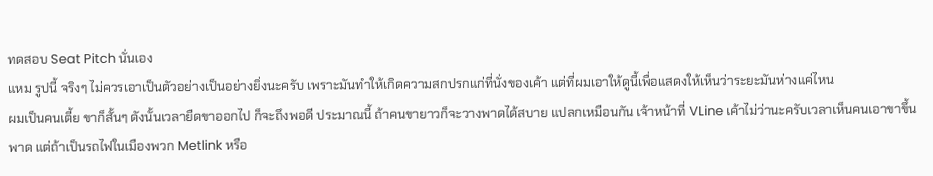ทดสอบ Seat Pitch นั่นเอง
แหม รูปนี้ จริงๆ ไม่ควรเอาเป็นตัวอย่างเป็นอย่างยิ่งนะครับ เพราะมันทำให้เกิดความสกปรกแก่ที่นั่งของเค้า แต่ที่ผมเอาให้ดูนี้เพื่อแสดงให้เห็นว่าระยะมันห่างแค่ไหน
ผมเป็นคนเตี้ย ขาก็สั้นๆ ดังนั้นเวลายืดขาออกไป ก็จะถึงพอดี ประมาณนี้ ถ้าคนขายาวก็จะวางพาดได้สบาย แปลกเหมือนกัน เจ้าหน้าที่ VLine เค้าไม่ว่านะครับเวลาเห็นคนเอาขาขึ้นพาด แต่ถ้าเป็นรถไฟในเมืองพวก Metlink หรือ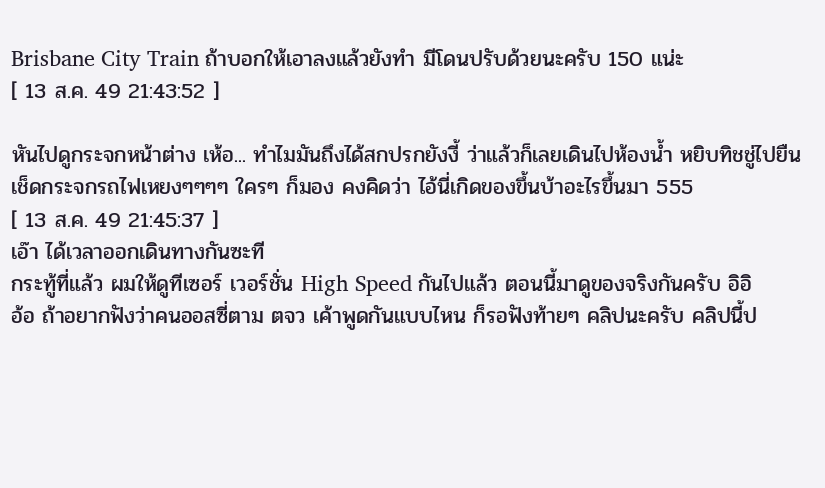Brisbane City Train ถ้าบอกให้เอาลงแล้วยังทำ มีโดนปรับด้วยนะครับ 150 แน่ะ
[ 13 ส.ค. 49 21:43:52 ]

หันไปดูกระจกหน้าต่าง เห้อ... ทำไมมันถึงได้สกปรกยังงี้ ว่าแล้วก็เลยเดินไปห้องน้ำ หยิบทิชชู่ไปยืนเช็ดกระจกรถไฟเหยงๆๆๆๆ ใครๆ ก็มอง คงคิดว่า ไอ้นี่เกิดของขึ้นบ้าอะไรขึ้นมา 555
[ 13 ส.ค. 49 21:45:37 ]
เอ๊า ได้เวลาออกเดินทางกันซะที
กระทู้ที่แล้ว ผมให้ดูทีเซอร์ เวอร์ชั่น High Speed กันไปแล้ว ตอนนี้มาดูของจริงกันครับ อิอิ
อ้อ ถ้าอยากฟังว่าคนออสซี่ตาม ตจว เค้าพูดกันแบบไหน ก็รอฟังท้ายๆ คลิปนะครับ คลิปนี้ป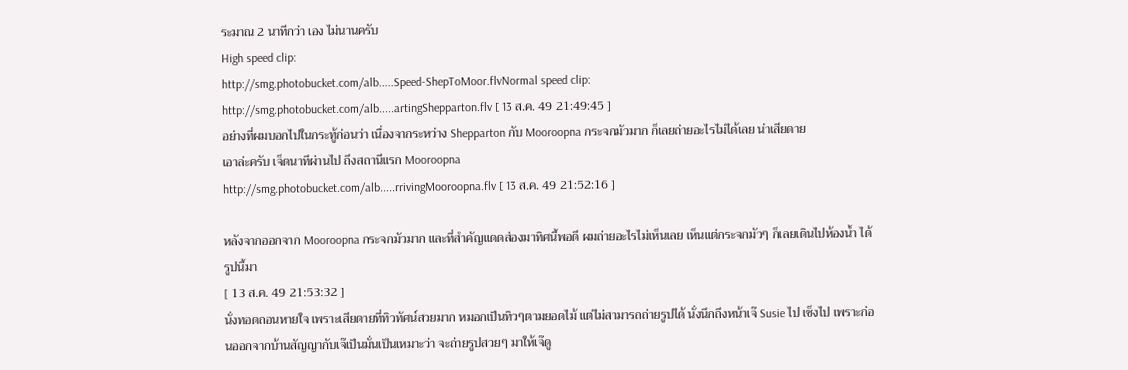ระมาณ 2 นาทีกว่า เอง ไม่นานครับ
High speed clip:
http://smg.photobucket.com/alb.....Speed-ShepToMoor.flvNormal speed clip:
http://smg.photobucket.com/alb.....artingShepparton.flv [ 13 ส.ค. 49 21:49:45 ]
อย่างที่ผมบอกไปในกระทู้ก่อนว่า เนื่องจากระหว่าง Shepparton กับ Mooroopna กระจกมัวมาก ก็เลยถ่ายอะไรไม่ได้เลย น่าเสียดาย
เอาล่ะครับ เจ็ดนาทีผ่านไป ถึงสถานีแรก Mooroopna
http://smg.photobucket.com/alb.....rrivingMooroopna.flv [ 13 ส.ค. 49 21:52:16 ]

หลังจากออกจาก Mooroopna กระจกมัวมาก และที่สำคัญแดดส่องมาทิศนี้พอดี ผมถ่ายอะไรไม่เห็นเลย เห็นแต่กระจกมัวๆ ก็เลยเดินไปห้องน้ำ ได้รูปนี้มา
[ 13 ส.ค. 49 21:53:32 ]
นั่งทอดถอนหายใจ เพราะเสียดายที่ทิวทัศน์สวยมาก หมอกเป็นทิวๆตามยอดไม้ แต่ไม่สามารถถ่ายรูปได้ นั่งนึกถึงหน้าเจ๊ Susie ไป เซ็งไป เพราะก่อนออกจากบ้านสัญญากับเจ๊เป็นมั่นเป็นเหมาะว่า จะถ่ายรูปสวยๆ มาให้เจ๊ดู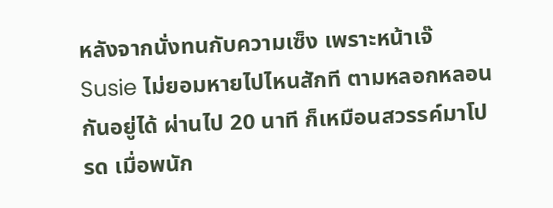หลังจากนั่งทนกับความเซ็ง เพราะหน้าเจ๊ Susie ไม่ยอมหายไปไหนสักที ตามหลอกหลอนกันอยู่ได้ ผ่านไป 20 นาที ก็เหมือนสวรรค์มาโปรด เมื่อพนัก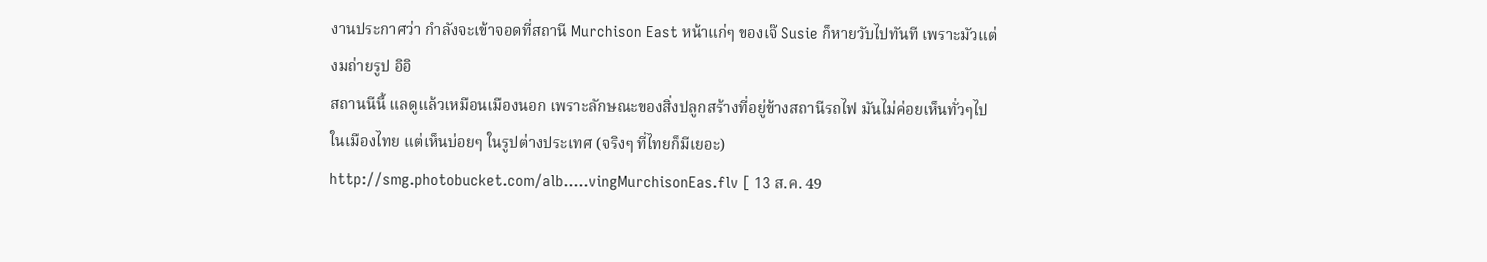งานประกาศว่า กำลังจะเข้าจอดที่สถานี Murchison East หน้าแก่ๆ ของเจ๊ Susie ก็หายวับไปทันที เพราะมัวแต่งมถ่ายรูป อิอิ
สถานนีนี้ แลดูแล้วเหมือนเมืองนอก เพราะลักษณะของสิ่งปลูกสร้างที่อยู่ข้างสถานีรถไฟ มันไม่ค่อยเห็นทั่วๆไปในเมืองไทย แต่เห็นบ่อยๆ ในรูปต่างประเทศ (จริงๆ ที่ไทยก็มีเยอะ)
http://smg.photobucket.com/alb.....vingMurchisonEas.flv [ 13 ส.ค. 49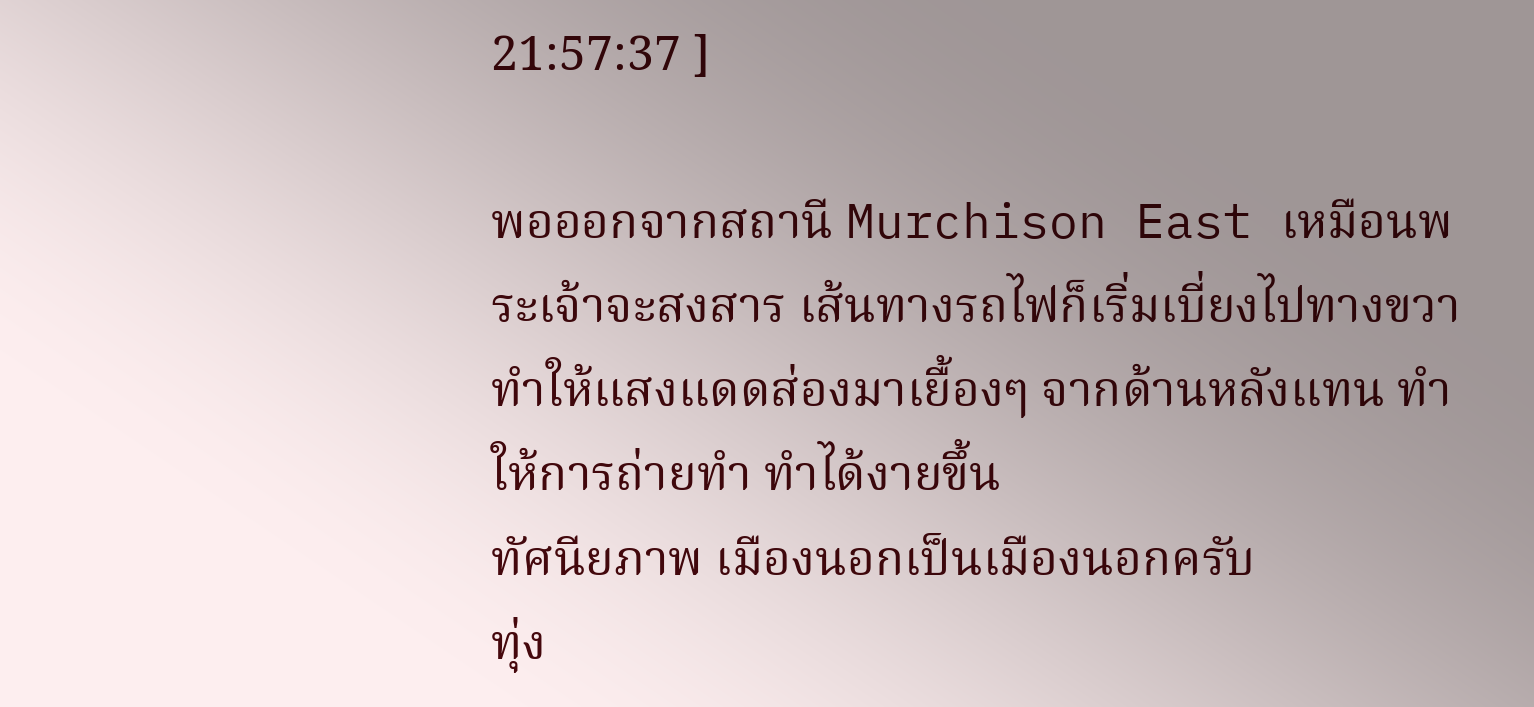21:57:37 ]

พอออกจากสถานี Murchison East เหมือนพระเจ้าจะสงสาร เส้นทางรถไฟก็เริ่มเบี่ยงไปทางขวา ทำให้แสงแดดส่องมาเยื้องๆ จากด้านหลังแทน ทำให้การถ่ายทำ ทำได้งายขึ้น
ทัศนียภาพ เมืองนอกเป็นเมืองนอกครับ
ทุ่ง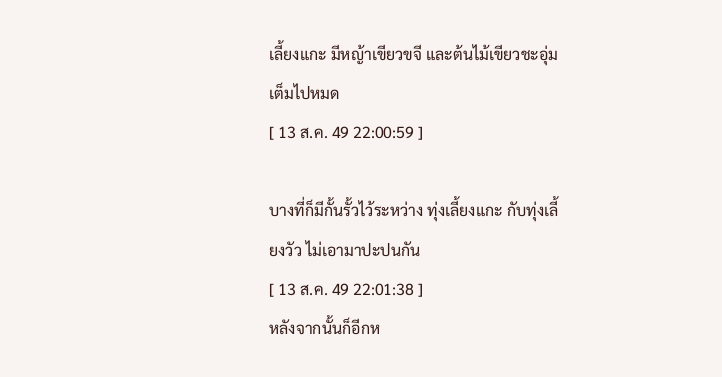เลี้ยงแกะ มีหญ้าเขียวขจี และต้นไม้เขียวชะอุ่มเต็มไปหมด
[ 13 ส.ค. 49 22:00:59 ]

บางที่ก็มีกั้นรั้วไว้ระหว่าง ทุ่งเลี้ยงแกะ กับทุ่งเลี้ยงวัว ไม่เอามาปะปนกัน
[ 13 ส.ค. 49 22:01:38 ]
หลังจากนั้นก็อีกห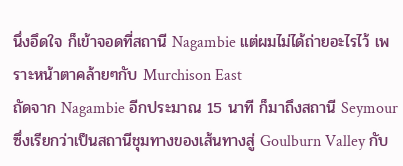นึ่งอึดใจ ก็เข้าจอดที่สถานี Nagambie แต่ผมไม่ได้ถ่ายอะไรไว้ เพราะหน้าตาคล้ายๆกับ Murchison East
ถัดจาก Nagambie อีกประมาณ 15 นาที ก็มาถึงสถานี Seymour ซึ่งเรียกว่าเป็นสถานีชุมทางของเส้นทางสู่ Goulburn Valley กับ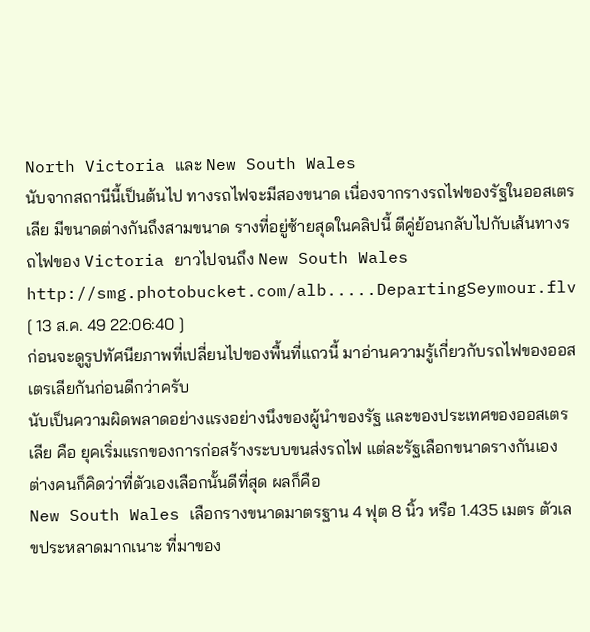North Victoria และ New South Wales
นับจากสถานีนี้เป็นต้นไป ทางรถไฟจะมีสองขนาด เนื่องจากรางรถไฟของรัฐในออสเตรเลีย มีขนาดต่างกันถึงสามขนาด รางที่อยู่ซ้ายสุดในคลิปนี้ ตีคู่ย้อนกลับไปกับเส้นทางรถไฟของ Victoria ยาวไปจนถึง New South Wales
http://smg.photobucket.com/alb.....DepartingSeymour.flv [ 13 ส.ค. 49 22:06:40 ]
ก่อนจะดูรูปทัศนียภาพที่เปลี่ยนไปของพื้นที่แถวนี้ มาอ่านความรู้เกี่ยวกับรถไฟของออสเตรเลียกันก่อนดีกว่าครับ
นับเป็นความผิดพลาดอย่างแรงอย่างนึงของผู้นำของรัฐ และของประเทศของออสเตรเลีย คือ ยุคเริ่มแรกของการก่อสร้างระบบขนส่งรถไฟ แต่ละรัฐเลือกขนาดรางกันเอง ต่างคนก็คิดว่าที่ตัวเองเลือกนั้นดีที่สุด ผลก็คือ
New South Wales เลือกรางขนาดมาตรฐาน 4 ฟุต 8 นิ้ว หรือ 1.435 เมตร ตัวเลขประหลาดมากเนาะ ที่มาของ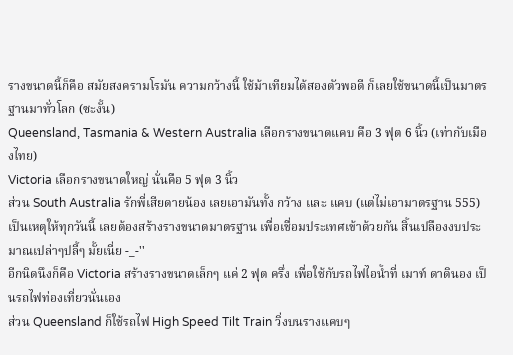รางขนาดนี้ก็คือ สมัยสงครามโรมัน ความกว้างนี้ ใช้ม้าเทียมได้สองตัวพอดี ก็เลยใช้ขนาดนี้เป็นมาตรฐานมาทั่วโลก (ซะงั้น)
Queensland, Tasmania & Western Australia เลือกรางขนาดแคบ คือ 3 ฟุต 6 นิ้ว (เท่ากับเมืองไทย)
Victoria เลือกรางขนาดใหญ่ นั่นคือ 5 ฟุต 3 นิ้ว
ส่วน South Australia รักพี่เสียดายน้อง เลยเอามันทั้ง กว้าง และ แคบ (แต่ไม่เอามาตรฐาน 555)
เป็นเหตุให้ทุกวันนี้ เลยต้องสร้างรางขนาดมาตรฐาน เพื่อเชื่อมประเทศเข้าด้วยกัน สิ้นเปลืองงบประมาณเปล่าๆปลี้ๆ มั้ยเนี่ย -_-''
อีกนิดนึงก็คือ Victoria สร้างรางขนาดเล็กๆ แค่ 2 ฟุต ครึ่ง เพื่อใช้กับรถไฟไอน้ำที่ เมาท์ ดาดินอง เป็นรถไฟท่องเที่ยวนั่นเอง
ส่วน Queensland ก็ใช้รถไฟ High Speed Tilt Train วิ่งบนรางแคบๆ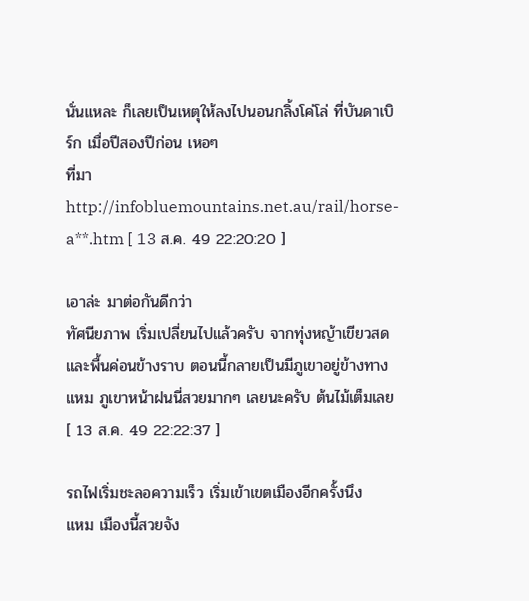นั่นแหละ ก็เลยเป็นเหตุให้ลงไปนอนกลิ้งโค่โล่ ที่บันดาเบิร์ก เมื่อปีสองปีก่อน เหอๆ
ที่มา
http://infobluemountains.net.au/rail/horse-a**.htm [ 13 ส.ค. 49 22:20:20 ]

เอาล่ะ มาต่อกันดีกว่า
ทัศนียภาพ เริ่มเปลี่ยนไปแล้วครับ จากทุ่งหญ้าเขียวสด และพื้นค่อนข้างราบ ตอนนี้กลายเป็นมีภูเขาอยู่ข้างทาง
แหม ภูเขาหน้าฝนนี่สวยมากๆ เลยนะครับ ต้นไม้เต็มเลย
[ 13 ส.ค. 49 22:22:37 ]

รถไฟเริ่มชะลอความเร็ว เริ่มเข้าเขตเมืองอีกครั้งนึง
แหม เมืองนี้สวยจัง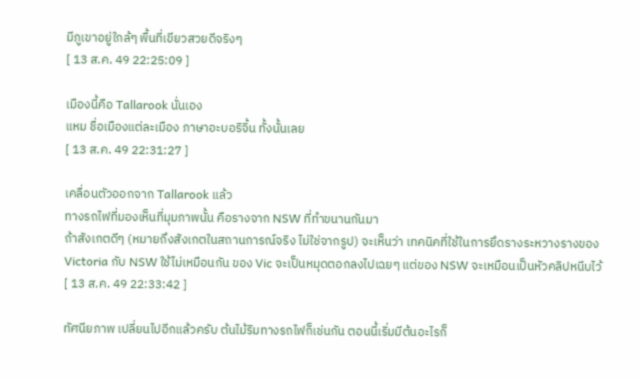มีภูเขาอยู่ใกล้ๆ พื้นที่เขียวสวยดีจริงๆ
[ 13 ส.ค. 49 22:25:09 ]

เมืองนี้คือ Tallarook นั่นเอง
แหม ชื่อเมืองแต่ละเมือง ภาษาอะบอริจิ้น ทั้งนั้นเลย
[ 13 ส.ค. 49 22:31:27 ]

เคลื่อนตัวออกจาก Tallarook แล้ว
ทางรถไฟที่มองเห็นที่มุมภาพนั้น คือรางจาก NSW ที่ทำขนานกันมา
ถ้าสังเกตดีๆ (หมายถึงสังเกตในสถานการณ์จริง ไม่ใช่จากรูป) จะเห็นว่า เทคนิคที่ใช้ในการยึดรางระหวางรางของ Victoria กับ NSW ใช้ไม่เหมือนกัน ของ Vic จะเป็นหมุดตอกลงไปเฉยๆ แต่ของ NSW จะเหมือนเป็นหัวคลิปหนีบไว้
[ 13 ส.ค. 49 22:33:42 ]

ทัศนียภาพ เปลี่ยนไปอีกแล้วครับ ต้นไม้ริมทางรถไฟก็เช่นกัน ตอนนี้เริ่มมีต้นอะไรก็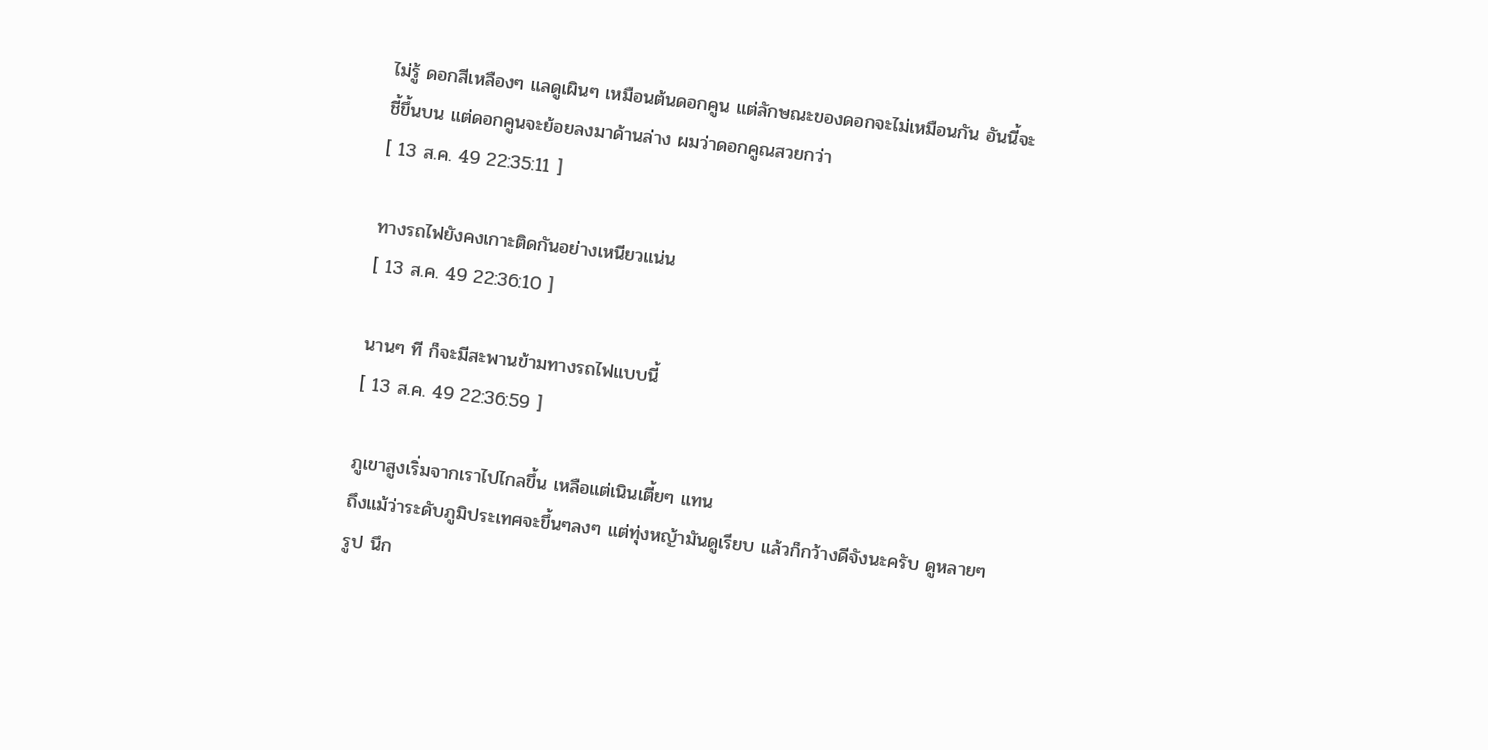ไม่รู้ ดอกสีเหลืองๆ แลดูเผินๆ เหมือนต้นดอกคูน แต่ลักษณะของดอกจะไม่เหมือนกัน อันนี้จะชี้ขึ้นบน แต่ดอกคูนจะย้อยลงมาด้านล่าง ผมว่าดอกคูณสวยกว่า
[ 13 ส.ค. 49 22:35:11 ]

ทางรถไฟยังคงเกาะติดกันอย่างเหนียวแน่น
[ 13 ส.ค. 49 22:36:10 ]

นานๆ ที ก็จะมีสะพานข้ามทางรถไฟแบบนี้
[ 13 ส.ค. 49 22:36:59 ]

ภูเขาสูงเริ่มจากเราไปไกลขึ้น เหลือแต่เนินเตี้ยๆ แทน
ถึงแม้ว่าระดับภูมิประเทศจะขึ้นๆลงๆ แต่ทุ่งหญ้ามันดูเรียบ แล้วก็กว้างดีจังนะครับ ดูหลายๆ รูป นึก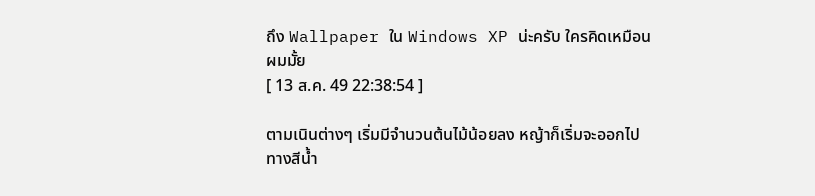ถึง Wallpaper ใน Windows XP น่ะครับ ใครคิดเหมือนผมมั้ย
[ 13 ส.ค. 49 22:38:54 ]

ตามเนินต่างๆ เริ่มมีจำนวนต้นไม้น้อยลง หญ้าก็เริ่มจะออกไปทางสีน้ำ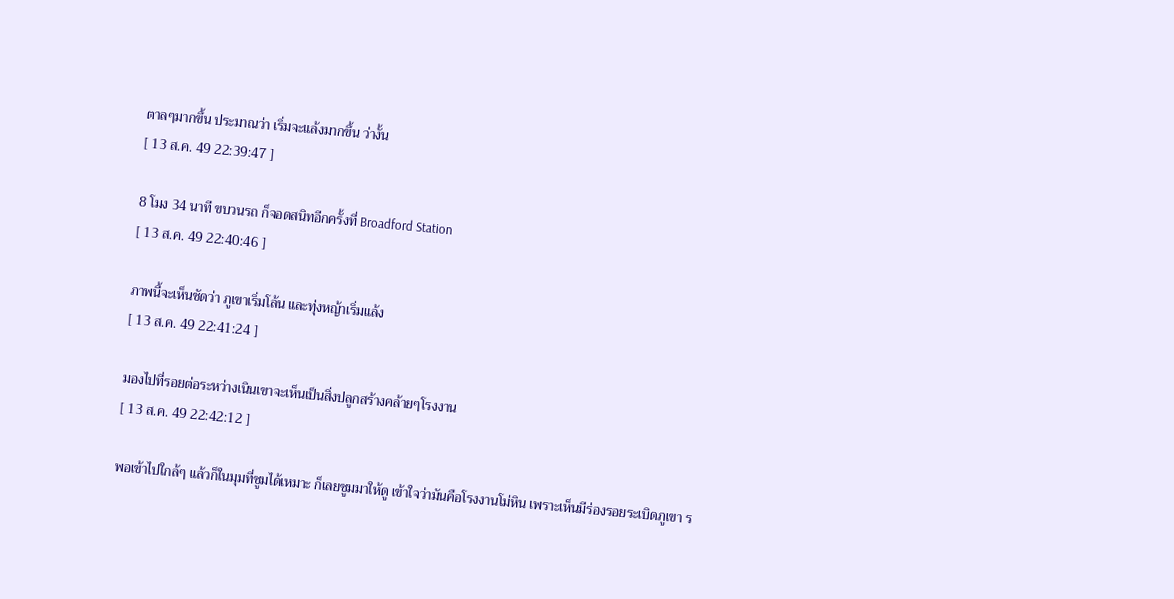ตาลๆมากขึ้น ประมาณว่า เริ่มจะแล้งมากขึ้น ว่างั้น
[ 13 ส.ค. 49 22:39:47 ]

8 โมง 34 นาที ขบวนรถ ก็จอดสนิทอีกครั้งที่ Broadford Station
[ 13 ส.ค. 49 22:40:46 ]

ภาพนี้จะเห็นชัดว่า ภูเขาเริ่มโล้น และทุ่งหญ้าเริ่มแล้ง
[ 13 ส.ค. 49 22:41:24 ]

มองไปที่รอยต่อระหว่างเนินเขาจะเห็นเป็นสิ่งปลูกสร้างคล้ายๆโรงงาน
[ 13 ส.ค. 49 22:42:12 ]

พอเข้าไปใกล้ๆ แล้วก็ในมุมที่ซูมได้เหมาะ ก็เลยซูมมาให้ดู เข้าใจว่ามันคือโรงงานโม่หิน เพราะเห็นมีร่องรอยระเบิดภูเขา ร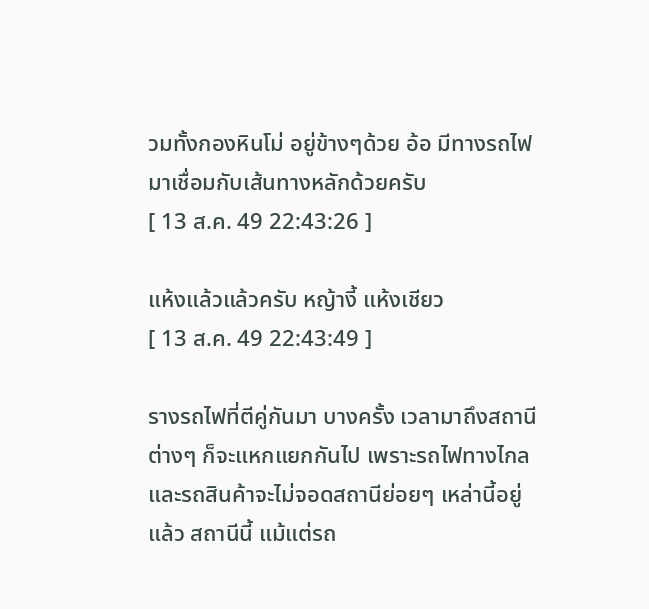วมทั้งกองหินโม่ อยู่ข้างๆด้วย อ้อ มีทางรถไฟมาเชื่อมกับเส้นทางหลักด้วยครับ
[ 13 ส.ค. 49 22:43:26 ]

แห้งแล้วแล้วครับ หญ้างี้ แห้งเชียว
[ 13 ส.ค. 49 22:43:49 ]

รางรถไฟที่ตีคู่กันมา บางครั้ง เวลามาถึงสถานีต่างๆ ก็จะแหกแยกกันไป เพราะรถไฟทางไกล และรถสินค้าจะไม่จอดสถานีย่อยๆ เหล่านี้อยู่แล้ว สถานีนี้ แม้แต่รถ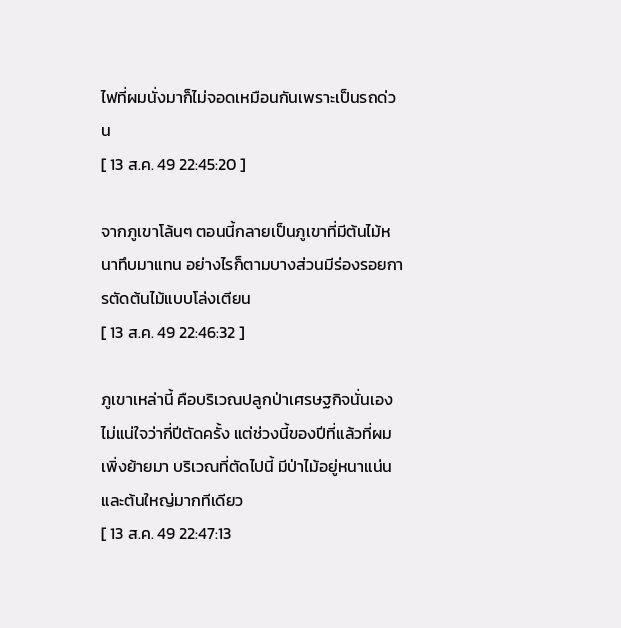ไฟที่ผมนั่งมาก็ไม่จอดเหมือนกันเพราะเป็นรถด่วน
[ 13 ส.ค. 49 22:45:20 ]

จากภูเขาโล้นๆ ตอนนี้กลายเป็นภูเขาที่มีต้นไม้หนาทึบมาแทน อย่างไรก็ตามบางส่วนมีร่องรอยการตัดต้นไม้แบบโล่งเตียน
[ 13 ส.ค. 49 22:46:32 ]

ภูเขาเหล่านี้ คือบริเวณปลูกป่าเศรษฐกิจนั่นเอง ไม่แน่ใจว่ากี่ปีตัดครั้ง แต่ช่วงนี้ของปีที่แล้วที่ผมเพิ่งย้ายมา บริเวณที่ตัดไปนี้ มีป่าไม้อยู่หนาแน่น และต้นใหญ่มากทีเดียว
[ 13 ส.ค. 49 22:47:13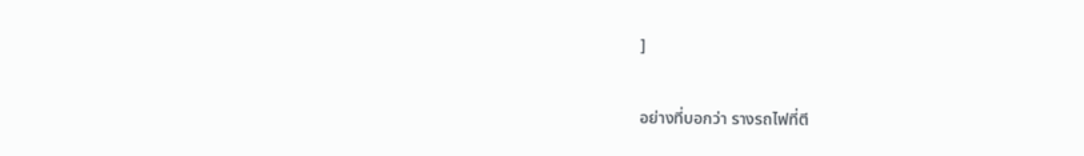]

อย่างที่บอกว่า รางรถไฟที่ตี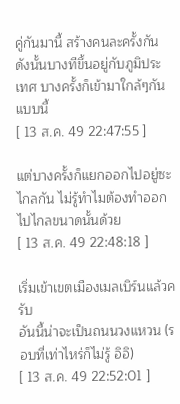คู่กันมานี้ สร้างคนละครั้งกัน ดังนั้นบางทีขึ้นอยู่กับภูมิประเทศ บางครั้งก็เข้ามาใกล้ๆกันแบบนี้
[ 13 ส.ค. 49 22:47:55 ]

แต่บางครั้งก็แยกออกไปอยู่ซะไกลกัน ไม่รู้ทำไมต้องทำออกไปไกลขนาดนั้นด้วย
[ 13 ส.ค. 49 22:48:18 ]

เริ่มเข้าเขตเมืองเมลเบิร์นแล้วครับ
อันนี้น่าจะเป็นถนนวงแหวน (รอบที่เท่าไหร่ก็ไม่รู้ อิอิ)
[ 13 ส.ค. 49 22:52:01 ]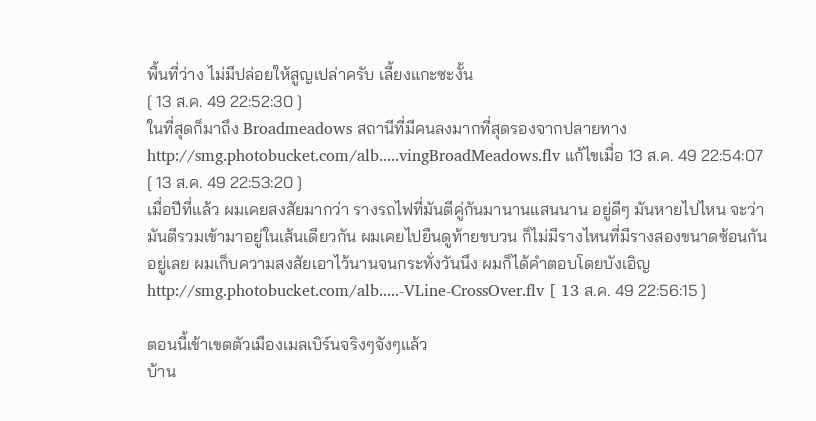พื้นที่ว่าง ไม่มีปล่อยให้สูญเปล่าครับ เลี้ยงแกะซะงั้น
[ 13 ส.ค. 49 22:52:30 ]
ในที่สุดก็มาถึง Broadmeadows สถานีที่มีคนลงมากที่สุดรองจากปลายทาง
http://smg.photobucket.com/alb.....vingBroadMeadows.flv แก้ไขเมื่อ 13 ส.ค. 49 22:54:07
[ 13 ส.ค. 49 22:53:20 ]
เมื่อปีที่แล้ว ผมเคยสงสัยมากว่า รางรถไฟที่มันตีคู่กันมานานแสนนาน อยู่ดีๆ มันหายไปไหน จะว่ามันตีรวมเข้ามาอยู่ในเส้นเดียวกัน ผมเคยไปยืนดูท้ายขบวน ก็ไม่มีรางไหนที่มีรางสองขนาดซ้อนกันอยู่เลย ผมเก็บความสงสัยเอาไว้นานจนกระทั่งวันนึง ผมก็ได้คำตอบโดยบังเอิญ
http://smg.photobucket.com/alb.....-VLine-CrossOver.flv [ 13 ส.ค. 49 22:56:15 ]

ตอนนี้เข้าเขตตัวเมืองเมลเบิร์นจริงๆจังๆแล้ว
บ้าน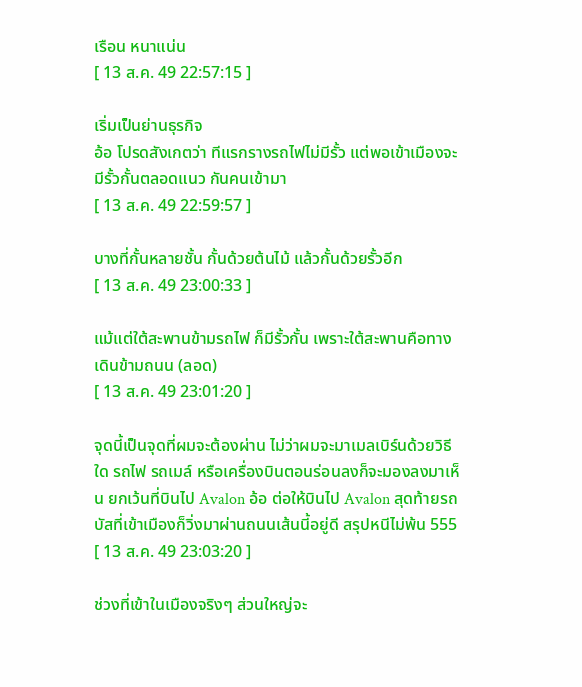เรือน หนาแน่น
[ 13 ส.ค. 49 22:57:15 ]

เริ่มเป็นย่านธุรกิจ
อ้อ โปรดสังเกตว่า ทีแรกรางรถไฟไม่มีรั้ว แต่พอเข้าเมืองจะมีรั้วกั้นตลอดแนว กันคนเข้ามา
[ 13 ส.ค. 49 22:59:57 ]

บางที่กั้นหลายชั้น กั้นด้วยต้นไม้ แล้วกั้นด้วยรั้วอีก
[ 13 ส.ค. 49 23:00:33 ]

แม้แต่ใต้สะพานข้ามรถไฟ ก็มีรั้วกั้น เพราะใต้สะพานคือทางเดินข้ามถนน (ลอด)
[ 13 ส.ค. 49 23:01:20 ]

จุดนี้เป็นจุดที่ผมจะต้องผ่าน ไม่ว่าผมจะมาเมลเบิร์นด้วยวิธีใด รถไฟ รถเมล์ หรือเครื่องบินตอนร่อนลงก็จะมองลงมาเห็น ยกเว้นที่บินไป Avalon อ้อ ต่อให้บินไป Avalon สุดท้ายรถบัสที่เข้าเมืองก็วิ่งมาผ่านถนนเส้นนี้อยู่ดี สรุปหนีไม่พ้น 555
[ 13 ส.ค. 49 23:03:20 ]

ช่วงที่เข้าในเมืองจริงๆ ส่วนใหญ่จะ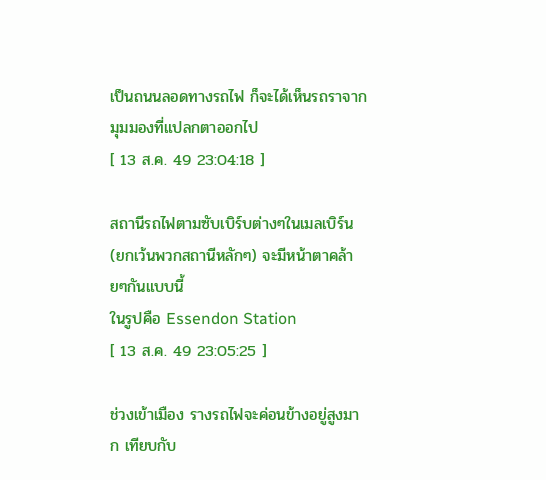เป็นถนนลอดทางรถไฟ ก็จะได้เห็นรถราจากมุมมองที่แปลกตาออกไป
[ 13 ส.ค. 49 23:04:18 ]

สถานีรถไฟตามซับเบิร์บต่างๆในเมลเบิร์น (ยกเว้นพวกสถานีหลักๆ) จะมีหน้าตาคล้ายๆกันแบบนี้
ในรูปคือ Essendon Station
[ 13 ส.ค. 49 23:05:25 ]

ช่วงเข้าเมือง รางรถไฟจะค่อนข้างอยู่สูงมาก เทียบกับ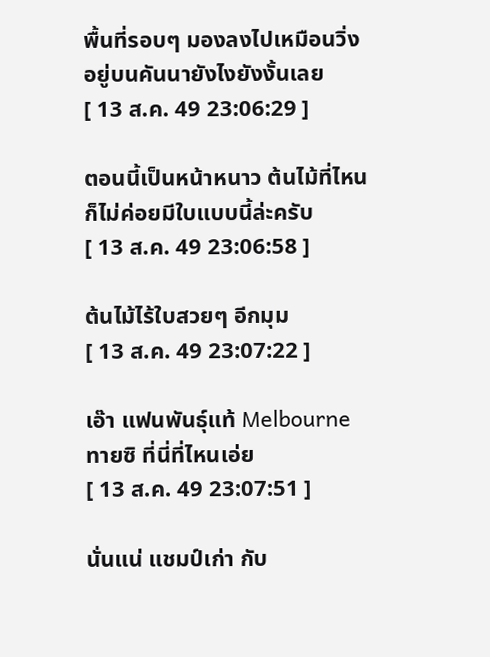พื้นที่รอบๆ มองลงไปเหมือนวิ่งอยู่บนคันนายังไงยังงั้นเลย
[ 13 ส.ค. 49 23:06:29 ]

ตอนนี้เป็นหน้าหนาว ต้นไม้ที่ไหน ก็ไม่ค่อยมีใบแบบนี้ล่ะครับ
[ 13 ส.ค. 49 23:06:58 ]

ต้นไม้ไร้ใบสวยๆ อีกมุม
[ 13 ส.ค. 49 23:07:22 ]

เอ๊า แฟนพันธุ์แท้ Melbourne ทายซิ ที่นี่ที่ไหนเอ่ย
[ 13 ส.ค. 49 23:07:51 ]

นั่นแน่ แชมป์เก่า กับ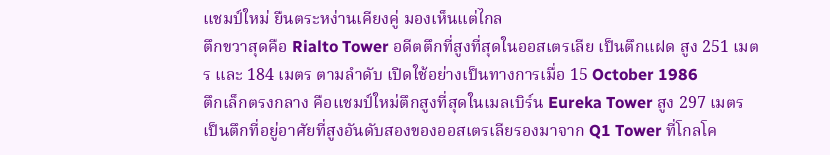แชมป์ใหม่ ยืนตระหง่านเคียงคู่ มองเห็นแต่ไกล
ตึกขวาสุดคือ Rialto Tower อดีตตึกที่สูงที่สุดในออสเตรเลีย เป็นตึกแฝด สูง 251 เมตร และ 184 เมตร ตามลำดับ เปิดใช้อย่างเป็นทางการเมื่อ 15 October 1986
ตึกเล็กตรงกลาง คือแชมป์ใหม่ตึกสูงที่สุดในเมลเบิร์น Eureka Tower สูง 297 เมตร เป็นตึกที่อยู่อาศัยที่สูงอันดับสองของออสเตรเลียรองมาจาก Q1 Tower ที่โกลโค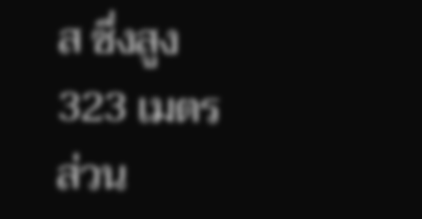ส ซึ่งสูง 323 เมตร
ส่วน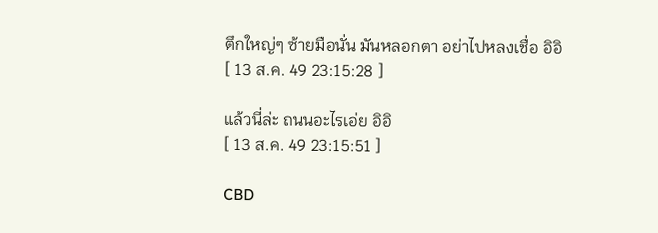ตึกใหญ่ๆ ซ้ายมือนั่น มันหลอกตา อย่าไปหลงเชื่อ อิอิ
[ 13 ส.ค. 49 23:15:28 ]

แล้วนี่ล่ะ ถนนอะไรเอ่ย อิอิ
[ 13 ส.ค. 49 23:15:51 ]

CBD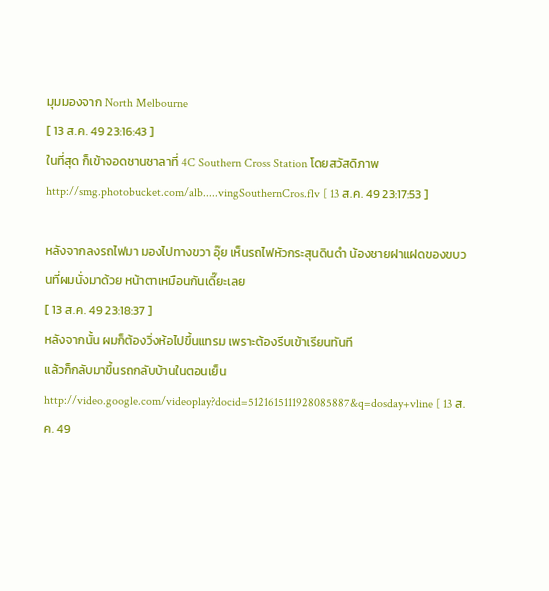มุมมองจาก North Melbourne
[ 13 ส.ค. 49 23:16:43 ]
ในที่สุด ก็เข้าจอดชานชาลาที่ 4C Southern Cross Station โดยสวัสดิภาพ
http://smg.photobucket.com/alb.....vingSouthernCros.flv [ 13 ส.ค. 49 23:17:53 ]

หลังจากลงรถไฟมา มองไปทางขวา อุ๊ย เห็นรถไฟหัวกระสุนดินดำ น้องชายฝาแฝดของขบวนที่ผมนั่งมาด้วย หน้าตาเหมือนกันเดี๊ยะเลย
[ 13 ส.ค. 49 23:18:37 ]
หลังจากนั้น ผมก็ต้องวิ่งห้อไปขึ้นแทรม เพราะต้องรีบเข้าเรียนทันที
แล้วก็กลับมาขึ้นรถกลับบ้านในตอนเย็น
http://video.google.com/videoplay?docid=5121615111928085887&q=dosday+vline [ 13 ส.ค. 49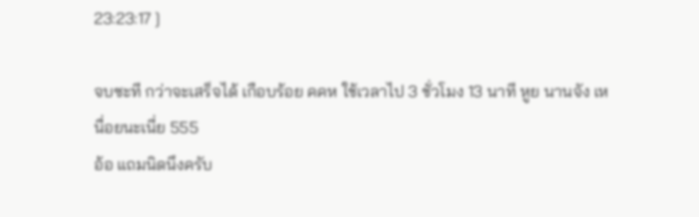23:23:17 ]

จบซะที กว่าจะเสร็จได้ เกือบร้อย คคห ใช้เวลาไป 3 ชั่วโมง 13 นาที หูย นานจัง เหนื่อยนะเนี่ย 555
อ้อ แถมนิดนึงครับ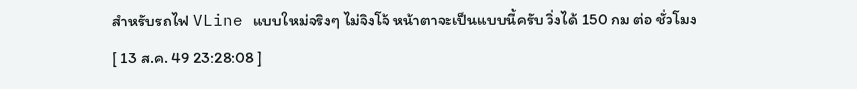สำหรับรถไฟ VLine แบบใหม่จริงๆ ไม่จิงโจ้ หน้าตาจะเป็นแบบนี้ครับ วิ่งได้ 150 กม ต่อ ชั่วโมง
[ 13 ส.ค. 49 23:28:08 ]